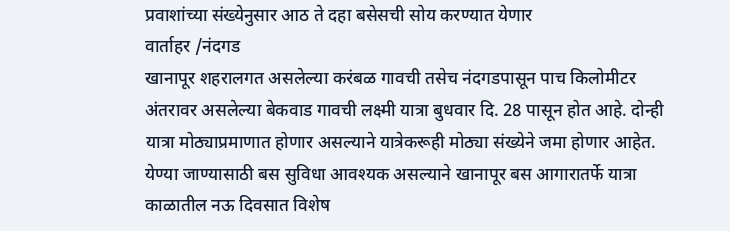प्रवाशांच्या संख्येनुसार आठ ते दहा बसेसची सोय करण्यात येणार
वार्ताहर /नंदगड
खानापूर शहरालगत असलेल्या करंबळ गावची तसेच नंदगडपासून पाच किलोमीटर अंतरावर असलेल्या बेकवाड गावची लक्ष्मी यात्रा बुधवार दि. 28 पासून होत आहे. दोन्ही यात्रा मोठ्याप्रमाणात होणार असल्याने यात्रेकरूही मोठ्या संख्येने जमा होणार आहेत. येण्या जाण्यासाठी बस सुविधा आवश्यक असल्याने खानापूर बस आगारातर्फे यात्रा काळातील नऊ दिवसात विशेष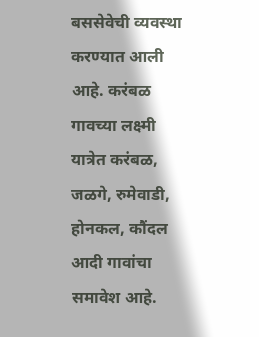बससेवेची व्यवस्था करण्यात आली आहे. करंबळ गावच्या लक्ष्मी यात्रेत करंबळ, जळगे, रुमेवाडी, होनकल, कौंदल आदी गावांचा समावेश आहे.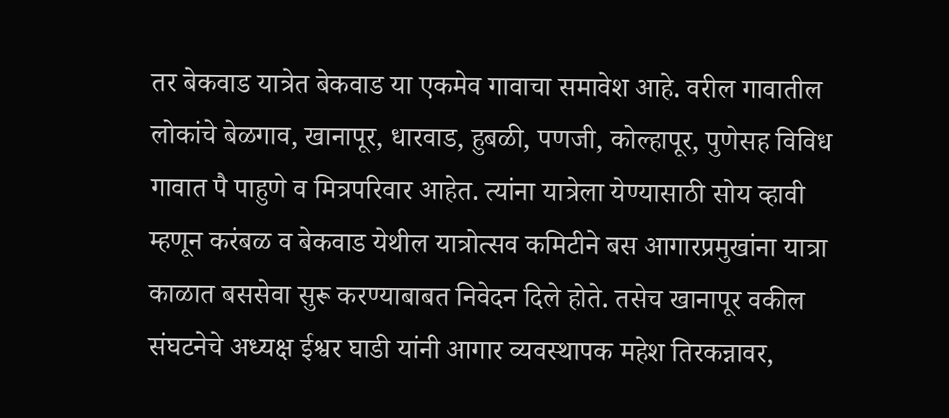तर बेकवाड यात्रेत बेकवाड या एकमेव गावाचा समावेश आहे. वरील गावातील लोकांचे बेळगाव, खानापूर, धारवाड, हुबळी, पणजी, कोल्हापूर, पुणेसह विविध गावात पै पाहुणे व मित्रपरिवार आहेत. त्यांना यात्रेला येण्यासाठी सोय व्हावी म्हणून करंबळ व बेकवाड येथील यात्रोत्सव कमिटीने बस आगारप्रमुखांना यात्रा काळात बससेवा सुरू करण्याबाबत निवेदन दिले होते. तसेच खानापूर वकील संघटनेचे अध्यक्ष ईश्वर घाडी यांनी आगार व्यवस्थापक महेश तिरकन्नावर,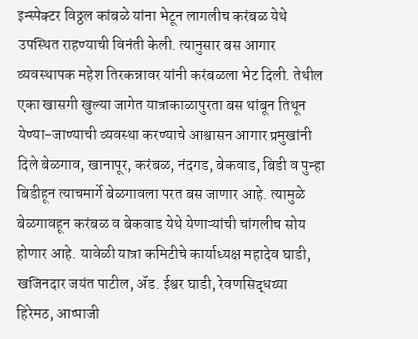इन्स्पेक्टर विठ्ठल कांबळे यांना भेटून लागलीच करंबळ येथे उपस्थित राहण्याची विनंती केली. त्यानुसार बस आगार व्यवस्थापक महेश तिरकन्नावर यांनी करंबळला भेट दिली. तेथील एका खासगी खुल्या जागेत यात्राकाळापुरता बस थांबून तिथून येण्या-जाण्याची व्यवस्था करण्याचे आश्वासन आगार प्रमुखांनी दिले बेळगाव, खानापूर, करंबळ, नंदगड, बेकवाड, बिडी व पुन्हा बिडीहून त्याचमार्गे बेळगावला परत बस जाणार आहे. त्यामुळे बेळगावहून करंबळ व बेकवाड येथे येणाऱ्यांची चांगलीच सोय होणार आहे. यावेळी यात्रा कमिटीचे कार्याध्यक्ष महादेव घाडी, खजिनदार जयंत पाटील, ॲड. ईश्वर घाडी, रेवणसिद्धय्या हिरेमठ, आप्पाजी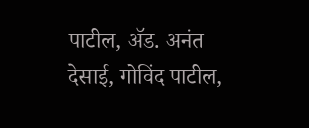पाटील, ॲड. अनंत देसाई, गोविंद पाटील,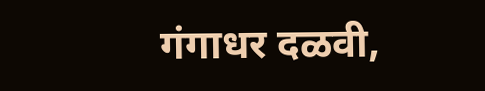गंगाधर दळवी,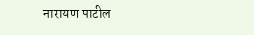नारायण पाटील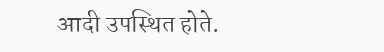आदी उपस्थित होते.